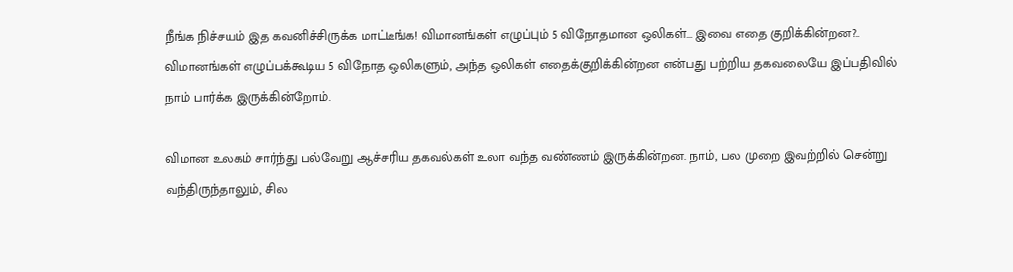நீங்க நிச்சயம் இத கவனிச்சிருக்க மாட்டீங்க! விமானங்கள் எழுப்பும் 5 விநோதமான ஒலிகள்... இவை எதை குறிக்கின்றன?..
விமானங்கள் எழுப்பக்கூடிய 5 விநோத ஒலிகளும், அந்த ஒலிகள் எதைக்குறிக்கின்றன என்பது பற்றிய தகவலையே இப்பதிவில் நாம் பார்க்க இருக்கின்றோம்.

விமான உலகம் சார்ந்து பல்வேறு ஆச்சரிய தகவல்கள் உலா வந்த வண்ணம் இருக்கின்றன. நாம், பல முறை இவற்றில் சென்று வந்திருந்தாலும், சில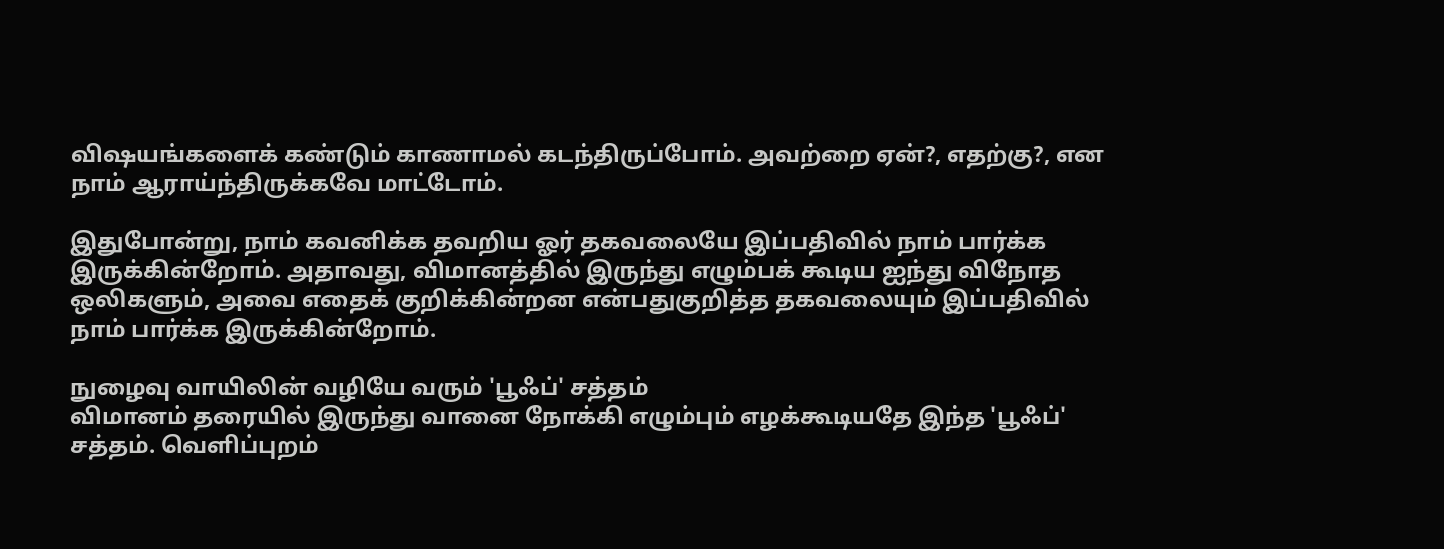விஷயங்களைக் கண்டும் காணாமல் கடந்திருப்போம். அவற்றை ஏன்?, எதற்கு?, என நாம் ஆராய்ந்திருக்கவே மாட்டோம்.

இதுபோன்று, நாம் கவனிக்க தவறிய ஓர் தகவலையே இப்பதிவில் நாம் பார்க்க இருக்கின்றோம். அதாவது, விமானத்தில் இருந்து எழும்பக் கூடிய ஐந்து விநோத ஒலிகளும், அவை எதைக் குறிக்கின்றன என்பதுகுறித்த தகவலையும் இப்பதிவில் நாம் பார்க்க இருக்கின்றோம்.

நுழைவு வாயிலின் வழியே வரும் 'பூஃப்' சத்தம்
விமானம் தரையில் இருந்து வானை நோக்கி எழும்பும் எழக்கூடியதே இந்த 'பூஃப்' சத்தம். வெளிப்புறம்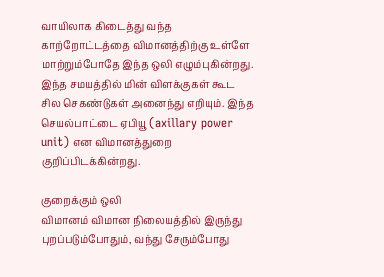வாயிலாக கிடைத்து வந்த காற்றோட்டத்தை விமானத்திற்கு உள்ளே மாற்றும்போதே இந்த ஒலி எழும்புகின்றது. இந்த சமயத்தில் மின் விளக்குகள் கூட சில செகண்டுகள் அனைந்து எறியும். இந்த செயல்பாட்டை ஏபியூ (axillary power unit) என விமானத்துறை குறிப்பிடக்கின்றது.

குறைக்கும் ஒலி
விமானம் விமான நிலையத்தில் இருந்து புறப்படும்போதும், வந்து சேரும்போது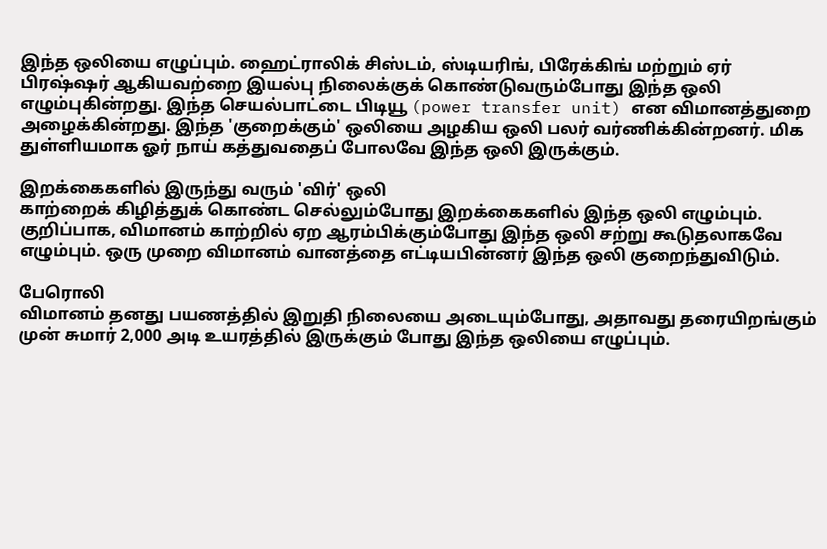இந்த ஒலியை எழுப்பும். ஹைட்ராலிக் சிஸ்டம், ஸ்டியரிங், பிரேக்கிங் மற்றும் ஏர் பிரஷ்ஷர் ஆகியவற்றை இயல்பு நிலைக்குக் கொண்டுவரும்போது இந்த ஒலி எழும்புகின்றது. இந்த செயல்பாட்டை பிடியூ (power transfer unit) என விமானத்துறை அழைக்கின்றது. இந்த 'குறைக்கும்' ஒலியை அழகிய ஒலி பலர் வர்ணிக்கின்றனர். மிக துள்ளியமாக ஓர் நாய் கத்துவதைப் போலவே இந்த ஒலி இருக்கும்.

இறக்கைகளில் இருந்து வரும் 'விர்' ஒலி
காற்றைக் கிழித்துக் கொண்ட செல்லும்போது இறக்கைகளில் இந்த ஒலி எழும்பும். குறிப்பாக, விமானம் காற்றில் ஏற ஆரம்பிக்கும்போது இந்த ஒலி சற்று கூடுதலாகவே எழும்பும். ஒரு முறை விமானம் வானத்தை எட்டியபின்னர் இந்த ஒலி குறைந்துவிடும்.

பேரொலி
விமானம் தனது பயணத்தில் இறுதி நிலையை அடையும்போது, அதாவது தரையிறங்கும் முன் சுமார் 2,000 அடி உயரத்தில் இருக்கும் போது இந்த ஒலியை எழுப்பும்.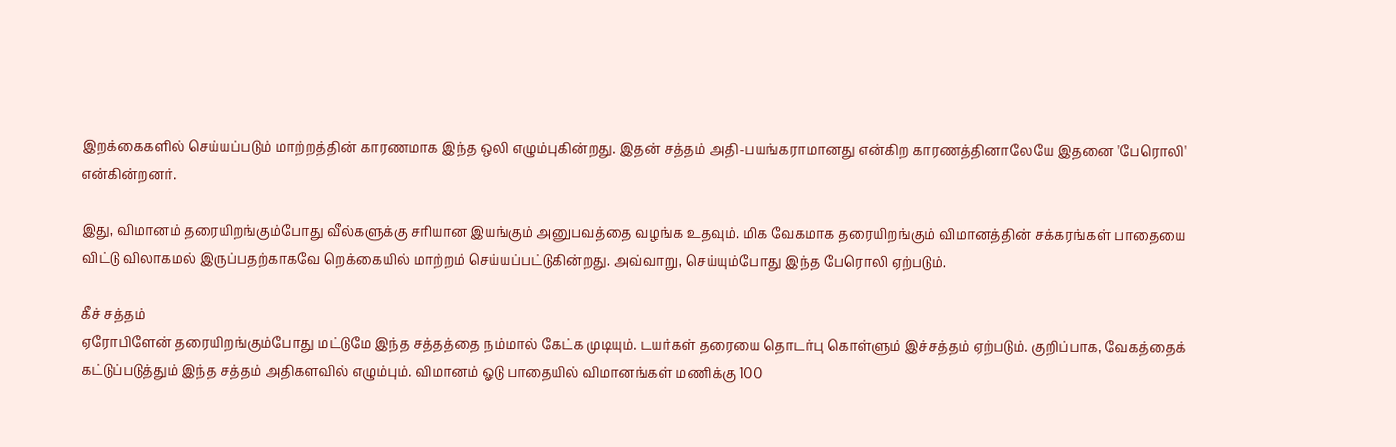இறக்கைகளில் செய்யப்படும் மாற்றத்தின் காரணமாக இந்த ஒலி எழும்புகின்றது. இதன் சத்தம் அதி-பயங்கராமானது என்கிற காரணத்தினாலேயே இதனை 'பேரொலி' என்கின்றனர்.

இது, விமானம் தரையிறங்கும்போது வீல்களுக்கு சரியான இயங்கும் அனுபவத்தை வழங்க உதவும். மிக வேகமாக தரையிறங்கும் விமானத்தின் சக்கரங்கள் பாதையை விட்டு விலாகமல் இருப்பதற்காகவே றெக்கையில் மாற்றம் செய்யப்பட்டுகின்றது. அவ்வாறு, செய்யும்போது இந்த பேரொலி ஏற்படும்.

கீச் சத்தம்
ஏரோபிளேன் தரையிறங்கும்போது மட்டுமே இந்த சத்தத்தை நம்மால் கேட்க முடியும். டயர்கள் தரையை தொடர்பு கொள்ளும் இச்சத்தம் ஏற்படும். குறிப்பாக, வேகத்தைக் கட்டுப்படுத்தும் இந்த சத்தம் அதிகளவில் எழும்பும். விமானம் ஓடு பாதையில் விமானங்கள் மணிக்கு 100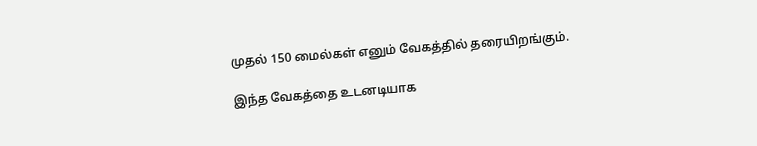முதல் 150 மைல்கள் எனும் வேகத்தில் தரையிறங்கும்.

இந்த வேகத்தை உடனடியாக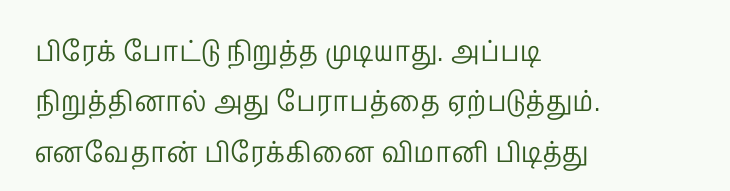பிரேக் போட்டு நிறுத்த முடியாது. அப்படி நிறுத்தினால் அது பேராபத்தை ஏற்படுத்தும். எனவேதான் பிரேக்கினை விமானி பிடித்து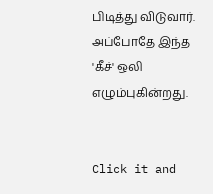பிடித்து விடுவார். அப்போதே இந்த 'கீச்' ஒலி எழும்புகின்றது.


Click it and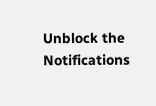Unblock the Notifications